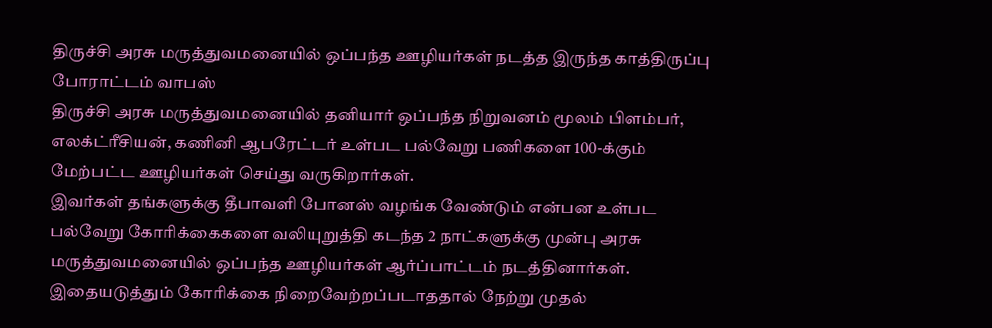திருச்சி அரசு மருத்துவமனையில் ஒப்பந்த ஊழியர்கள் நடத்த இருந்த காத்திருப்பு போராட்டம் வாபஸ்
திருச்சி அரசு மருத்துவமனையில் தனியார் ஒப்பந்த நிறுவனம் மூலம் பிளம்பர், எலக்ட்ரீசியன், கணினி ஆபரேட்டர் உள்பட பல்வேறு பணிகளை 100-க்கும் மேற்பட்ட ஊழியர்கள் செய்து வருகிறார்கள்.
இவர்கள் தங்களுக்கு தீபாவளி போனஸ் வழங்க வேண்டும் என்பன உள்பட பல்வேறு கோரிக்கைகளை வலியுறுத்தி கடந்த 2 நாட்களுக்கு முன்பு அரசு மருத்துவமனையில் ஒப்பந்த ஊழியர்கள் ஆர்ப்பாட்டம் நடத்தினார்கள்.
இதையடுத்தும் கோரிக்கை நிறைவேற்றப்படாததால் நேற்று முதல்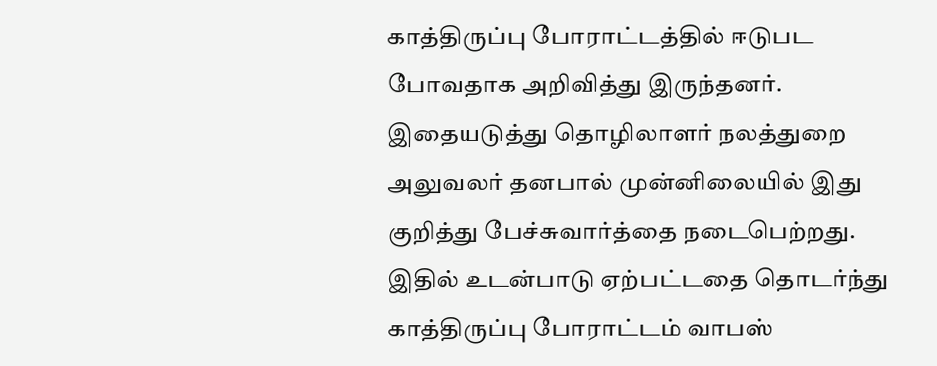காத்திருப்பு போராட்டத்தில் ஈடுபட போவதாக அறிவித்து இருந்தனர். இதையடுத்து தொழிலாளர் நலத்துறை அலுவலர் தனபால் முன்னிலையில் இது குறித்து பேச்சுவார்த்தை நடைபெற்றது. இதில் உடன்பாடு ஏற்பட்டதை தொடர்ந்து காத்திருப்பு போராட்டம் வாபஸ்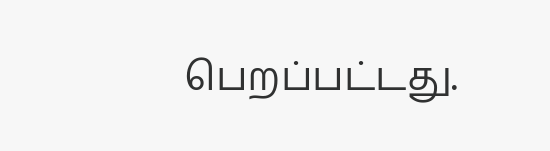பெறப்பட்டது.